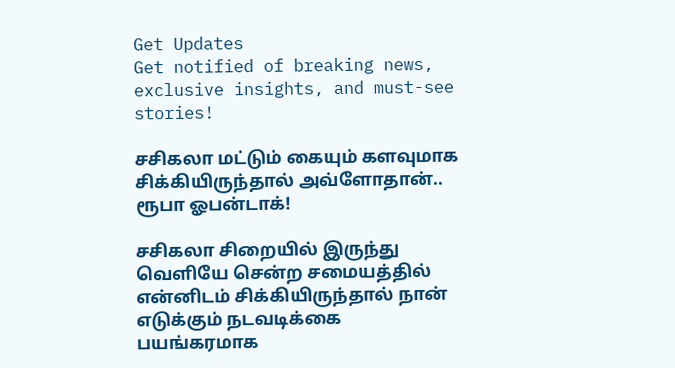Get Updates
Get notified of breaking news, exclusive insights, and must-see stories!

சசிகலா மட்டும் கையும் களவுமாக சிக்கியிருந்தால் அவ்ளோதான்.. ரூபா ஓபன்டாக்!

சசிகலா சிறையில் இருந்து வெளியே சென்ற சமையத்தில் என்னிடம் சிக்கியிருந்தால் நான் எடுக்கும் நடவடிக்கை பயங்கரமாக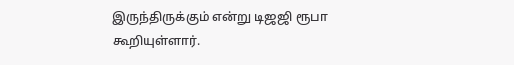இருந்திருக்கும் என்று டிஜஜி ரூபா கூறியுள்ளார்.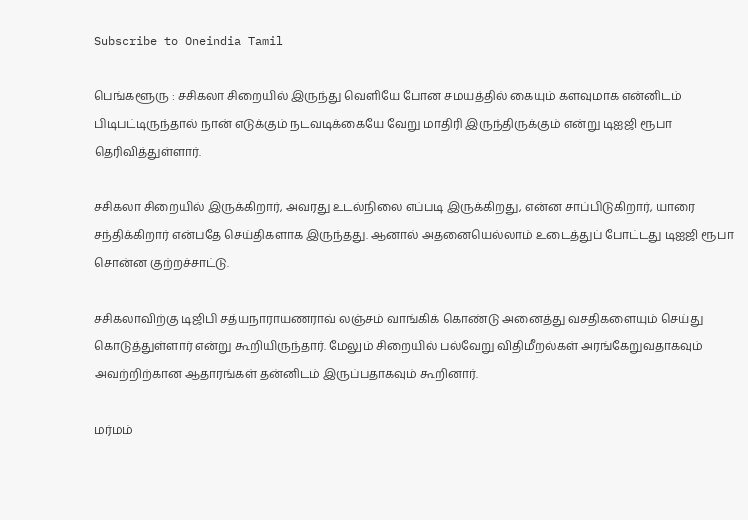Subscribe to Oneindia Tamil

பெங்களூரு : சசிகலா சிறையில் இருந்து வெளியே போன சமயத்தில் கையும் களவுமாக என்னிடம் பிடிபட்டிருந்தால் நான் எடுக்கும் நடவடிக்கையே வேறு மாதிரி இருந்திருக்கும் என்று டிஐஜி ரூபா தெரிவித்துள்ளார்.

சசிகலா சிறையில் இருக்கிறார், அவரது உடல்நிலை எப்படி இருக்கிறது, என்ன சாப்பிடுகிறார், யாரை சந்திக்கிறார் என்பதே செய்திகளாக இருந்தது. ஆனால் அதனையெல்லாம் உடைத்துப் போட்டது டிஐஜி ரூபா சொன்ன குற்றச்சாட்டு.

சசிகலாவிற்கு டிஜிபி சத்யநாராயணராவ் லஞ்சம் வாங்கிக் கொண்டு அனைத்து வசதிகளையும் செய்து கொடுத்துள்ளார் என்று கூறியிருந்தார். மேலும் சிறையில் பல்வேறு விதிமீறல்கள் அரங்கேறுவதாகவும் அவற்றிற்கான ஆதாரங்கள் தன்னிடம் இருப்பதாகவும் கூறினார்.

மர்மம்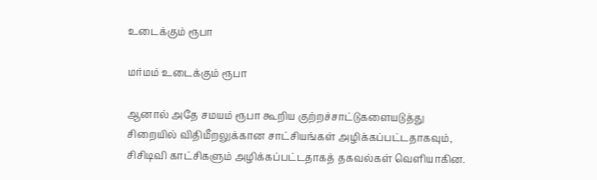உடைக்கும் ரூபா

மர்மம் உடைக்கும் ரூபா

ஆனால் அதே சமயம் ரூபா கூறிய குற்றச்சாட்டுகளையடுத்து சிறையில் விதிமீறலுக்கான சாட்சியங்கள் அழிக்கப்பட்டதாகவும், சிசிடிவி காட்சிகளும் அழிக்கப்பட்டதாகத் தகவல்கள் வெளியாகின.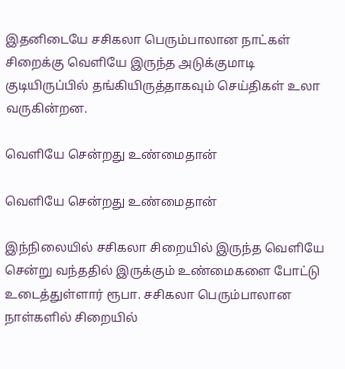இதனிடையே சசிகலா பெரும்பாலான நாட்கள் சிறைக்கு வெளியே இருந்த அடுக்குமாடி குடியிருப்பில் தங்கியிருத்தாகவும் செய்திகள் உலா வருகின்றன.

வெளியே சென்றது உண்மைதான்

வெளியே சென்றது உண்மைதான்

இந்நிலையில் சசிகலா சிறையில் இருந்த வெளியே சென்று வந்ததில் இருக்கும் உண்மைகளை போட்டு உடைத்துள்ளார் ரூபா. சசிகலா பெரும்பாலான நாள்களில் சிறையில்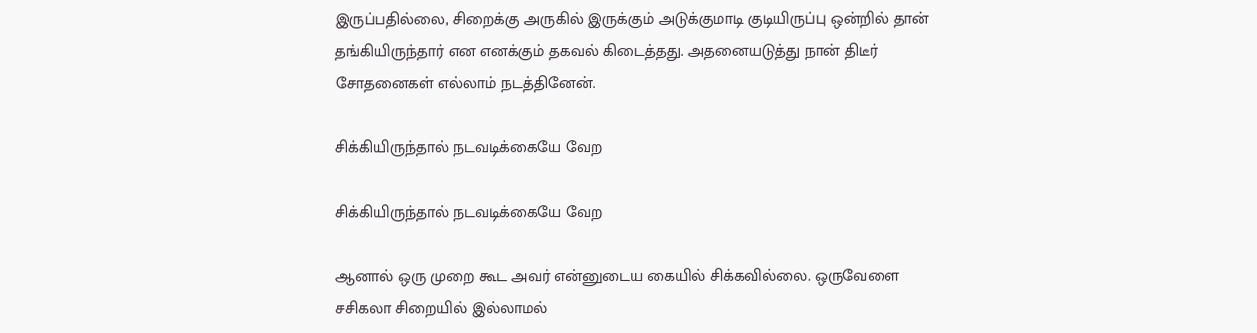இருப்பதில்லை, சிறைக்கு அருகில் இருக்கும் அடுக்குமாடி குடியிருப்பு ஒன்றில் தான் தங்கியிருந்தார் என எனக்கும் தகவல் கிடைத்தது. அதனையடுத்து நான் திடீர் சோதனைகள் எல்லாம் நடத்தினேன்.

சிக்கியிருந்தால் நடவடிக்கையே வேற

சிக்கியிருந்தால் நடவடிக்கையே வேற

ஆனால் ஒரு முறை கூட அவர் என்னுடைய கையில் சிக்கவில்லை. ஒருவேளை சசிகலா சிறையில் இல்லாமல்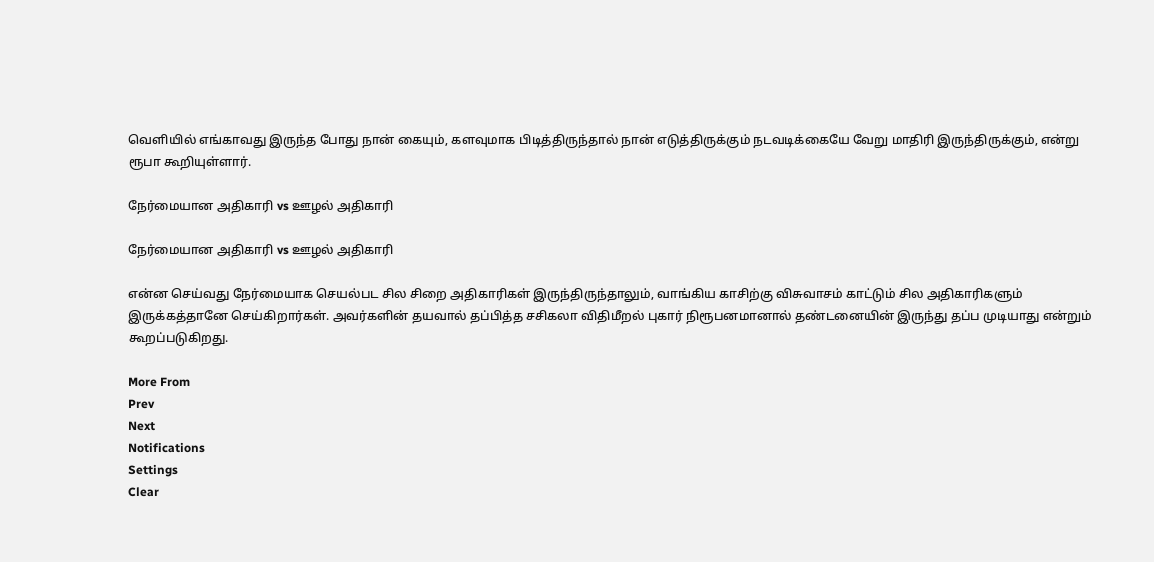வெளியில் எங்காவது இருந்த போது நான் கையும், களவுமாக பிடித்திருந்தால் நான் எடுத்திருக்கும் நடவடிக்கையே வேறு மாதிரி இருந்திருக்கும், என்று ரூபா கூறியுள்ளார்.

நேர்மையான அதிகாரி vs ஊழல் அதிகாரி

நேர்மையான அதிகாரி vs ஊழல் அதிகாரி

என்ன செய்வது நேர்மையாக செயல்பட சில சிறை அதிகாரிகள் இருந்திருந்தாலும், வாங்கிய காசிற்கு விசுவாசம் காட்டும் சில அதிகாரிகளும் இருக்கத்தானே செய்கிறார்கள். அவர்களின் தயவால் தப்பித்த சசிகலா விதிமீறல் புகார் நிரூபனமானால் தண்டனையின் இருந்து தப்ப முடியாது என்றும் கூறப்படுகிறது.

More From
Prev
Next
Notifications
Settings
Clear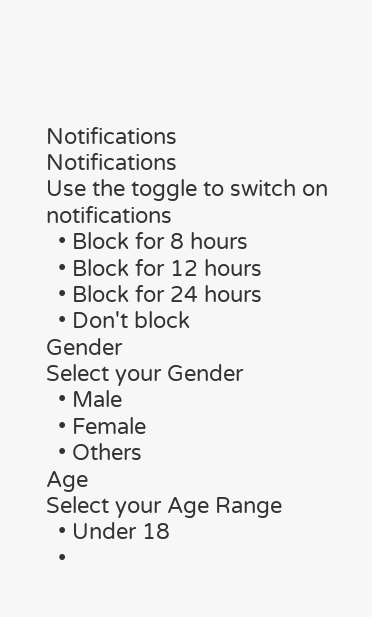Notifications
Notifications
Use the toggle to switch on notifications
  • Block for 8 hours
  • Block for 12 hours
  • Block for 24 hours
  • Don't block
Gender
Select your Gender
  • Male
  • Female
  • Others
Age
Select your Age Range
  • Under 18
  •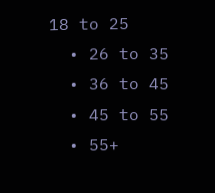18 to 25
  • 26 to 35
  • 36 to 45
  • 45 to 55
  • 55+